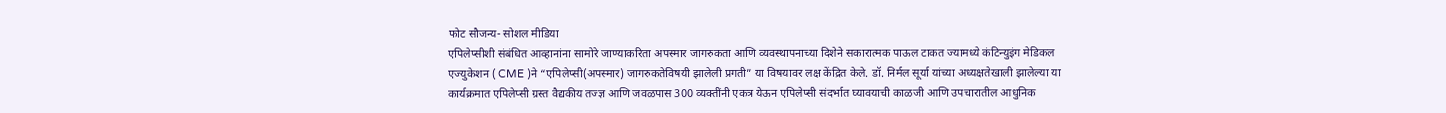फोट सौजन्य- सोशल मीडिया
एपिलेप्सीशी संबंधित आव्हानांना सामोरे जाण्याकरिता अपस्मार जागरुकता आणि व्यवस्थापनाच्या दिशेने सकारात्मक पाऊल टाकत ज्यामध्ये कंटिन्युइंग मेडिकल एज्युकेशन ( CME )ने “एपिलेप्सी(अपस्मार) जागरुकतेविषयी झालेली प्रगती” या विषयावर लक्ष केंद्रित केले. डॉ. निर्मल सूर्या यांच्या अध्यक्षतेखाली झालेल्या या कार्यक्रमात एपिलेप्सी ग्रस्त वैद्यकीय तज्ज्ञ आणि जवळपास 300 व्यक्तींनी एकत्र येऊन एपिलेप्सी संदर्भात घ्यावयाची काळजी आणि उपचारातील आधुनिक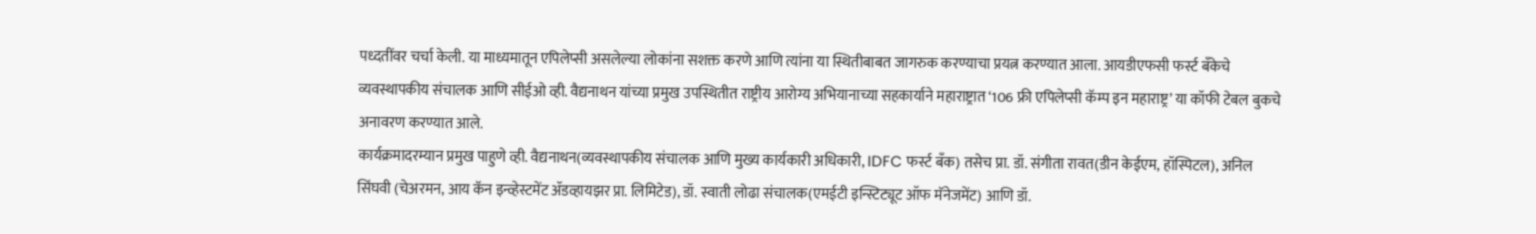पध्दतींवर चर्चा केली. या माध्यमातून एपिलेप्सी असलेल्या लोकांना सशक्त करणे आणि त्यांना या स्थितीबाबत जागरुक करण्याचा प्रयत्न करण्यात आला. आयडीएफसी फर्स्ट बँकेचे व्यवस्थापकीय संचालक आणि सीईओ व्ही. वैद्यनाथन यांच्या प्रमुख उपस्थितीत राष्ट्रीय आरोग्य अभियानाच्या सहकार्याने महाराष्ट्रात ‘106 फ्री एपिलेप्सी कॅम्प इन महाराष्ट्र’ या कॉफी टेबल बुकचे अनावरण करण्यात आले.
कार्यक्रमादरम्यान प्रमुख पाहुणे व्ही. वैद्यनाथन(व्यवस्थापकीय संचालक आणि मुख्य कार्यकारी अधिकारी, IDFC फर्स्ट बँक) तसेच प्रा. डॉ. संगीता रावत(डीन केईएम, हॉस्पिटल), अनिल सिंघवी (चेअरमन, आय कॅन इन्व्हेस्टमेंट ॲडव्हायझर प्रा. लिमिटेड), डॉ. स्वाती लोढा संचालक(एमईटी इन्स्टिट्यूट ऑफ मॅनेजमेंट) आणि डॉ.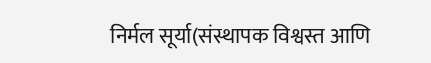निर्मल सूर्या(संस्थापक विश्वस्त आणि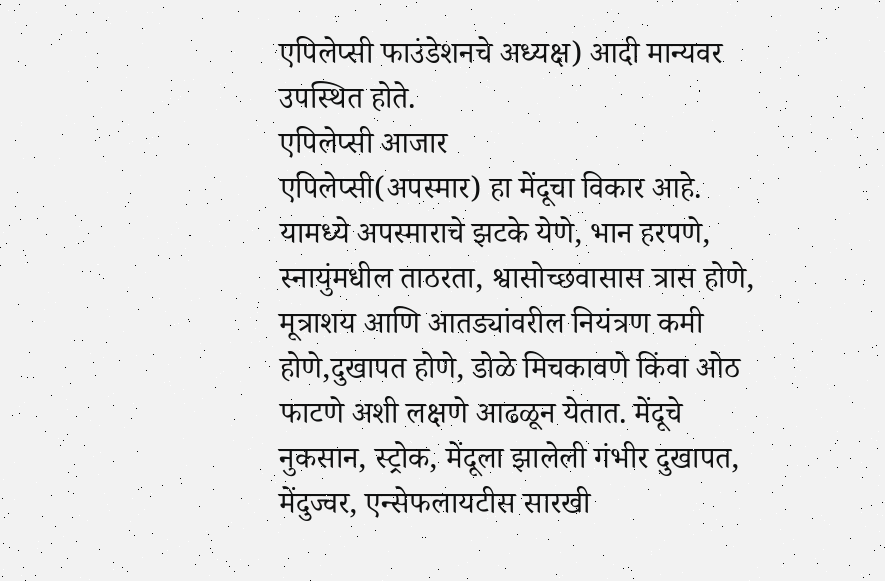एपिलेप्सी फाउंडेशनचे अध्यक्ष) आदी मान्यवर उपस्थित होते.
एपिलेप्सी आजार
एपिलेप्सी(अपस्मार) हा मेंदूचा विकार आहे. यामध्ये अपस्माराचे झटके येणे, भान हरपणे, स्नायुंमधील ताठरता, श्वासोच्छवासास त्रास होणे, मूत्राशय आणि आतड्यांवरील नियंत्रण कमी होणे,दुखापत होणे, डोळे मिचकावणे किंवा ओठ फाटणे अशी लक्षणे आढळून येतात. मेंदूचे नुकसान, स्ट्रोक, मेंदूला झालेली गंभीर दुखापत, मेंदुज्वर, एन्सेफलायटीस सारखी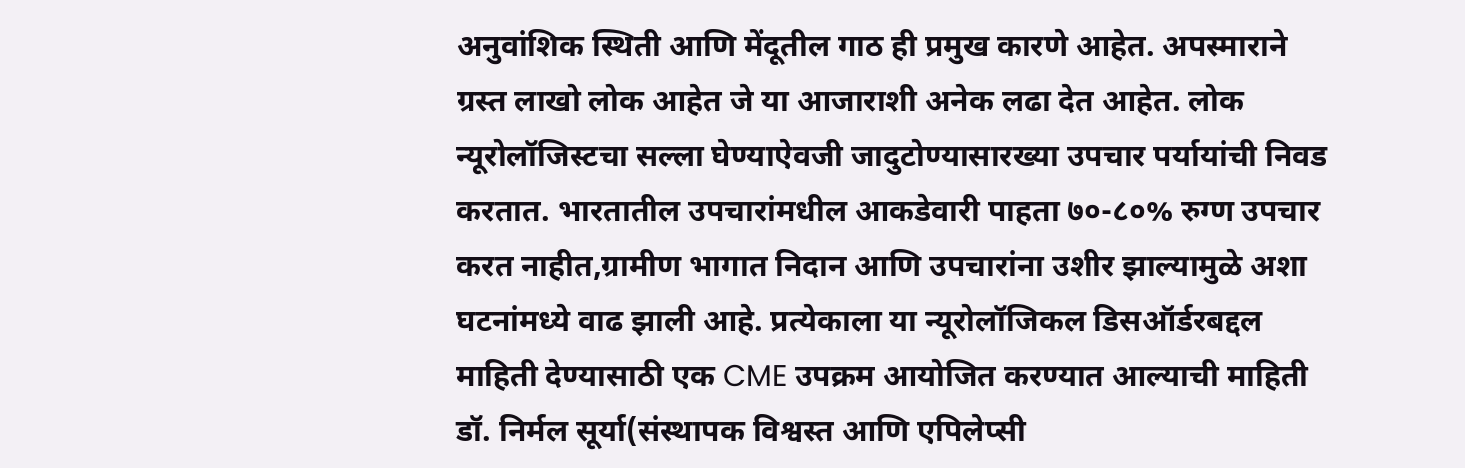अनुवांशिक स्थिती आणि मेंदूतील गाठ ही प्रमुख कारणे आहेत. अपस्माराने ग्रस्त लाखो लोक आहेत जे या आजाराशी अनेक लढा देत आहेत. लोक न्यूरोलॉजिस्टचा सल्ला घेण्याऐवजी जादुटोण्यासारख्या उपचार पर्यायांची निवड करतात. भारतातील उपचारांमधील आकडेवारी पाहता ७०-८०% रुग्ण उपचार करत नाहीत,ग्रामीण भागात निदान आणि उपचारांना उशीर झाल्यामुळे अशा घटनांमध्ये वाढ झाली आहे. प्रत्येकाला या न्यूरोलॉजिकल डिसऑर्डरबद्दल माहिती देण्यासाठी एक CME उपक्रम आयोजित करण्यात आल्याची माहिती डॉ. निर्मल सूर्या(संस्थापक विश्वस्त आणि एपिलेप्सी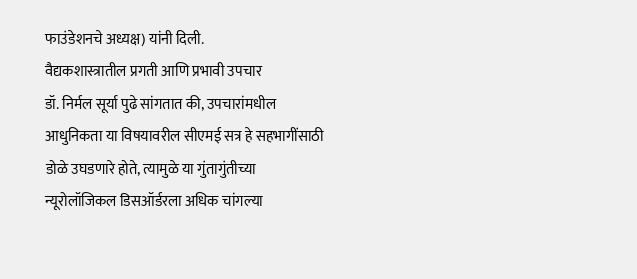फाउंडेशनचे अध्यक्ष) यांनी दिली.
वैद्यकशास्त्रातील प्रगती आणि प्रभावी उपचार
डॉ. निर्मल सूर्या पुढे सांगतात की, उपचारांमधील आधुनिकता या विषयावरील सीएमई सत्र हे सहभागींसाठी डोळे उघडणारे होते, त्यामुळे या गुंतागुंतीच्या न्यूरोलॉजिकल डिसऑर्डरला अधिक चांगल्या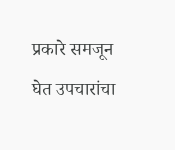प्रकारे समजून घेत उपचारांचा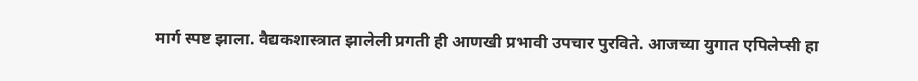मार्ग स्पष्ट झाला. वैद्यकशास्त्रात झालेली प्रगती ही आणखी प्रभावी उपचार पुरविते. आजच्या युगात एपिलेप्सी हा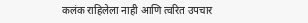कलंक राहिलेला नाही आणि त्वरित उपचार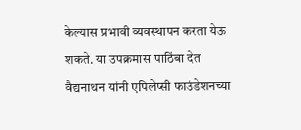केल्यास प्रभावी व्यवस्थापन करता येऊ शकते. या उपक्रमास पाठिंबा देत वैद्यनाथन यांनी एपिलेप्सी फाउंडेशनच्या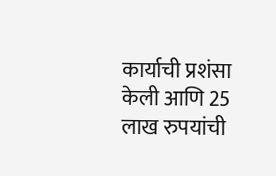कार्याची प्रशंसा केली आणि 25 लाख रुपयांची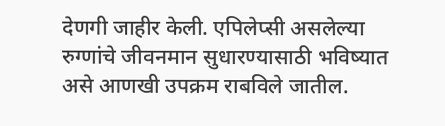देणगी जाहीर केली. एपिलेप्सी असलेल्या रुग्णांचे जीवनमान सुधारण्यासाठी भविष्यात असे आणखी उपक्रम राबविले जातील.